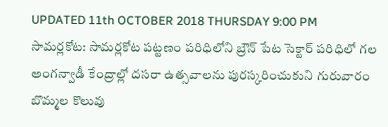UPDATED 11th OCTOBER 2018 THURSDAY 9:00 PM
సామర్లకోట: సామర్లకోట పట్టణం పరిధిలోని బ్రౌన్ పేట సెక్టార్ పరిధిలో గల అంగన్వాడీ కేంద్రాల్లో దసరా ఉత్సవాలను పురస్కరించుకుని గురువారం బొమ్మల కొలువు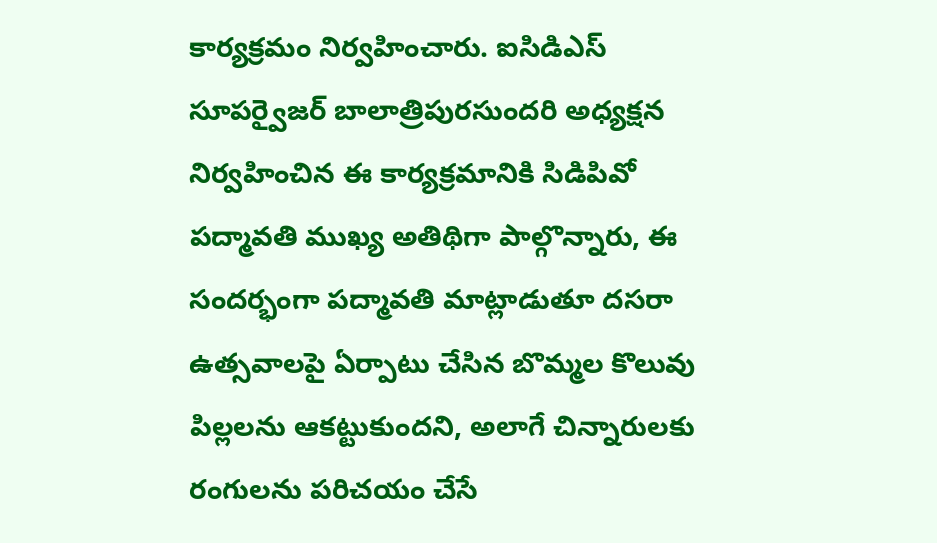కార్యక్రమం నిర్వహించారు. ఐసిడిఎస్ సూపర్వైజర్ బాలాత్రిపురసుందరి అధ్యక్షన నిర్వహించిన ఈ కార్యక్రమానికి సిడిపివో పద్మావతి ముఖ్య అతిథిగా పాల్గొన్నారు, ఈ సందర్భంగా పద్మావతి మాట్లాడుతూ దసరా ఉత్సవాలపై ఏర్పాటు చేసిన బొమ్మల కొలువు పిల్లలను ఆకట్టుకుందని, అలాగే చిన్నారులకు రంగులను పరిచయం చేసే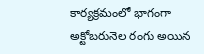కార్యక్రమంలో భాగంగా అక్టోబరునెల రంగు అయిన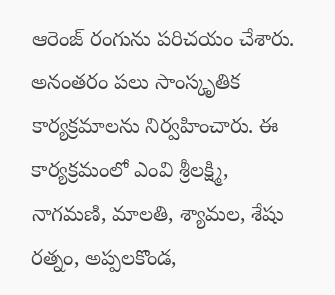ఆరెంజ్ రంగును పరిచయం చేశారు. అనంతరం పలు సాంస్కృతిక కార్యక్రమాలను నిర్వహించారు. ఈ కార్యక్రమంలో ఎంవి శ్రీలక్ష్మి, నాగమణి, మాలతి, శ్యామల, శేషు రత్నం, అప్పలకొండ,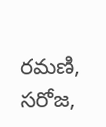రమణి, సరోజ,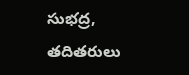సుభద్ర, తదితరులు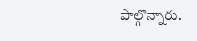పాల్గొన్నారు.